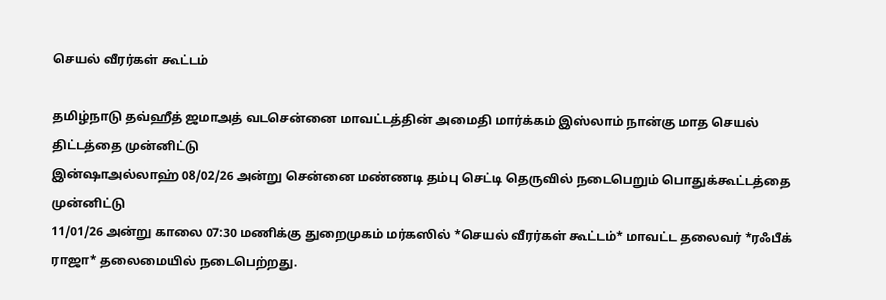செயல் வீரர்கள் கூட்டம்

தமிழ்நாடு தவ்ஹீத் ஜமாஅத் வடசென்னை மாவட்டத்தின் அமைதி மார்க்கம் இஸ்லாம் நான்கு மாத செயல் திட்டத்தை முன்னிட்டு
இன்ஷாஅல்லாஹ் 08/02/26 அன்று சென்னை மண்ணடி தம்பு செட்டி தெருவில் நடைபெறும் பொதுக்கூட்டத்தை முன்னிட்டு
11/01/26 அன்று காலை 07:30 மணிக்கு துறைமுகம் மர்கஸில் *செயல் வீரர்கள் கூட்டம்* மாவட்ட தலைவர் *ரஃபீக் ராஜா* தலைமையில் நடைபெற்றது.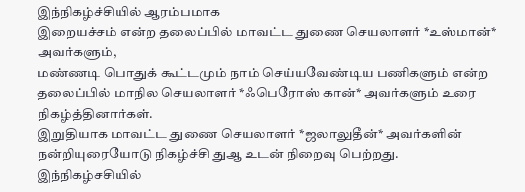இந்நிகழ்ச்சியில் ஆரம்பமாக
இறையச்சம் என்ற தலைப்பில் மாவட்ட துணை செயலாளர் *உஸ்மான்* அவர்களும்,
மண்ணடி பொதுக் கூட்டமும் நாம் செய்யவேண்டிய பணிகளும் என்ற தலைப்பில் மாநில செயலாளர் *ஃபெரோஸ் கான்* அவர்களும் உரை நிகழ்த்தினார்கள்.
இறுதியாக மாவட்ட துணை செயலாளர் *ஜலாலுதீன்* அவர்களின் நன்றியுரையோடு நிகழ்ச்சி துஆ உடன் நிறைவு பெற்றது.
இந்நிகழ்சசியில்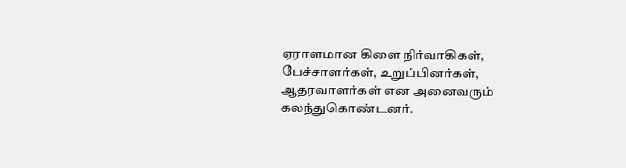ஏராளமான கிளை நிர்வாகிகள், பேச்சாளர்கள், உறுப்பினர்கள், ஆதரவாளர்கள் என அனைவரும் கலந்துகொண்டனர்.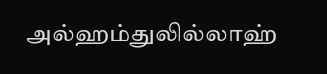அல்ஹம்துலில்லாஹ்